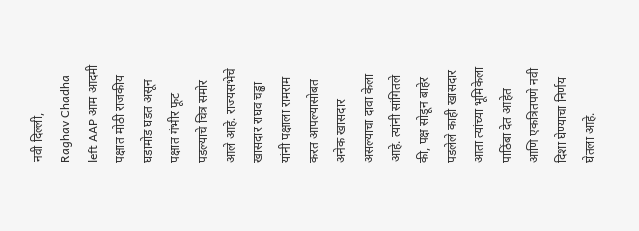नवी दिल्ली,
Raghav Chadha left AAP आम आदमी पक्षात मोठी राजकीय घडामोड घडत असून पक्षात गंभीर फूट पडल्याचे चित्र समोर आले आहे. राज्यसभेचे खासदार राघव चड्ढा यांनी पक्षाला रामराम करत आपल्यासोबत अनेक खासदार असल्याचा दावा केला आहे. त्यांनी सांगितले की, पक्ष सोडून बाहेर पडलेले काही खासदार आता त्यांच्या भूमिकेला पाठिंबा देत आहेत आणि एकत्रितपणे नवी दिशा घेण्याचा निर्णय घेतला आहे.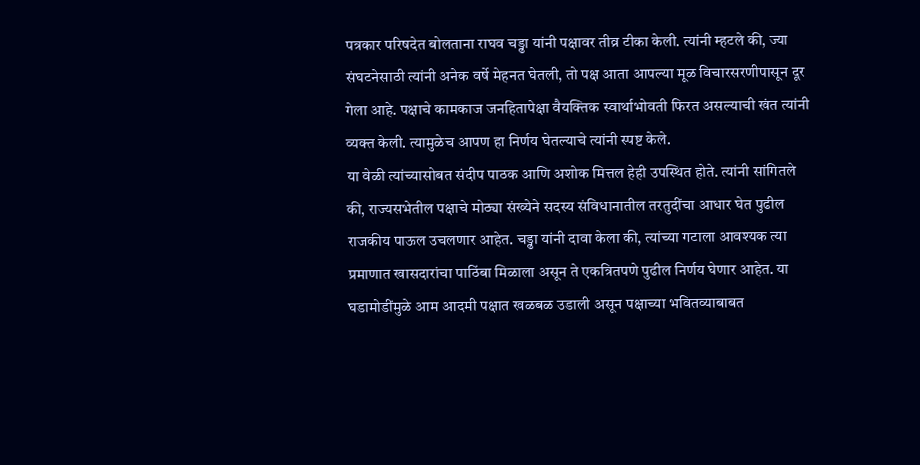पत्रकार परिषदेत बोलताना राघव चड्ढा यांनी पक्षावर तीव्र टीका केली. त्यांनी म्हटले की, ज्या संघटनेसाठी त्यांनी अनेक वर्षे मेहनत घेतली, तो पक्ष आता आपल्या मूळ विचारसरणीपासून दूर गेला आहे. पक्षाचे कामकाज जनहितापेक्षा वैयक्तिक स्वार्थाभोवती फिरत असल्याची खंत त्यांनी व्यक्त केली. त्यामुळेच आपण हा निर्णय घेतल्याचे त्यांनी स्पष्ट केले.
या वेळी त्यांच्यासोबत संदीप पाठक आणि अशोक मित्तल हेही उपस्थित होते. त्यांनी सांगितले की, राज्यसभेतील पक्षाचे मोठ्या संख्येने सदस्य संविधानातील तरतुदींचा आधार घेत पुढील राजकीय पाऊल उचलणार आहेत. चड्ढा यांनी दावा केला की, त्यांच्या गटाला आवश्यक त्या प्रमाणात खासदारांचा पाठिंबा मिळाला असून ते एकत्रितपणे पुढील निर्णय घेणार आहेत. या घडामोडींमुळे आम आदमी पक्षात खळबळ उडाली असून पक्षाच्या भवितव्याबाबत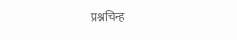प्रश्नचिन्ह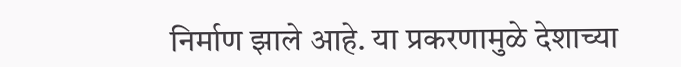निर्माण झाले आहे. या प्रकरणामुळे देशाच्या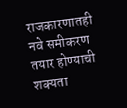राजकारणातही नवे समीकरण तयार होण्याची शक्यता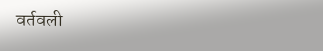वर्तवली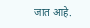जात आहे.